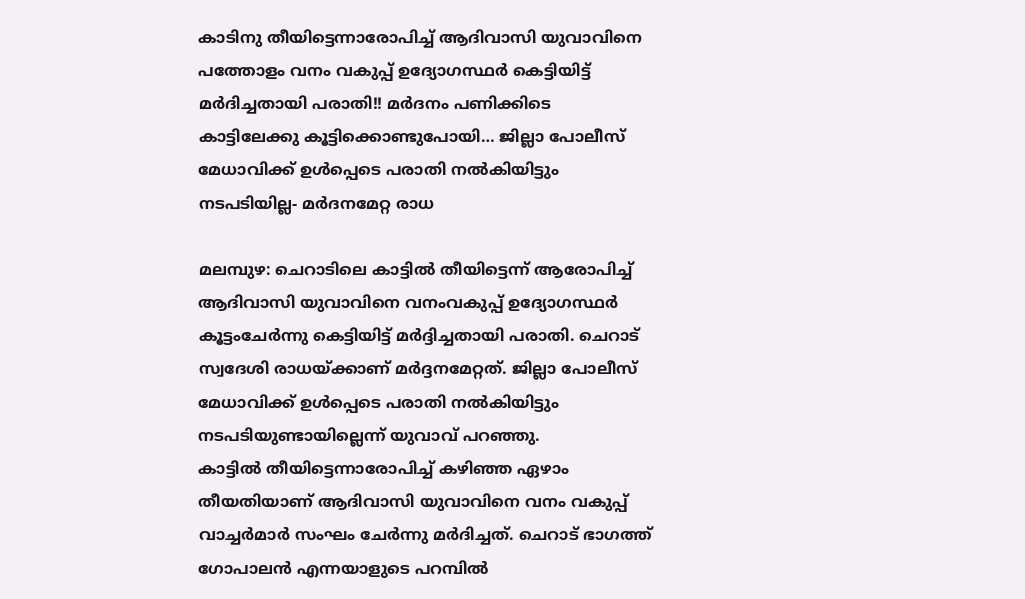കാടിനു തീയിട്ടെന്നാരോപിച്ച് ആദിവാസി യുവാവിനെ പത്തോളം വനം വകുപ്പ് ഉദ്യോഗസ്ഥർ കെട്ടിയിട്ട് മർദിച്ചതായി പരാതി!! മർദനം പണിക്കിടെ കാട്ടിലേക്കു കൂട്ടിക്കൊണ്ടുപോയി… ജില്ലാ പോലീസ് മേധാവിക്ക് ഉൾപ്പെടെ പരാതി നൽകിയിട്ടും നടപടിയില്ല- മർദനമേറ്റ രാധ

മലമ്പുഴ: ചെറാടിലെ കാട്ടിൽ തീയിട്ടെന്ന് ആരോപിച്ച് ആദിവാസി യുവാവിനെ വനംവകുപ്പ് ഉദ്യോഗസ്ഥർ കൂട്ടംചേർന്നു കെട്ടിയിട്ട് മർദ്ദിച്ചതായി പരാതി. ചെറാട് സ്വദേശി രാധയ്ക്കാണ് മർദ്ദനമേറ്റത്. ജില്ലാ പോലീസ് മേധാവിക്ക് ഉൾപ്പെടെ പരാതി നൽകിയിട്ടും നടപടിയുണ്ടായില്ലെന്ന് യുവാവ് പറഞ്ഞു.
കാട്ടിൽ തീയിട്ടെന്നാരോപിച്ച് കഴിഞ്ഞ ഏഴാം തീയതിയാണ് ആദിവാസി യുവാവിനെ വനം വകുപ്പ് വാച്ചർമാർ സംഘം ചേർന്നു മർദിച്ചത്. ചെറാട് ഭാഗത്ത് ഗോപാലൻ എന്നയാളുടെ പറമ്പിൽ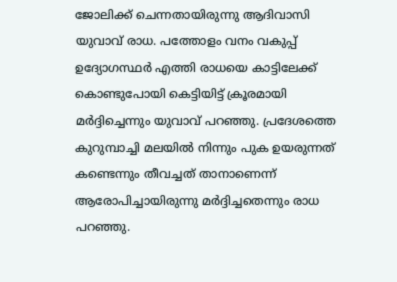ജോലിക്ക് ചെന്നതായിരുന്നു ആദിവാസി യുവാവ് രാധ. പത്തോളം വനം വകുപ്പ് ഉദ്യോഗസ്ഥർ എത്തി രാധയെ കാട്ടിലേക്ക് കൊണ്ടുപോയി കെട്ടിയിട്ട് ക്രൂരമായി മർദ്ദിച്ചെന്നും യുവാവ് പറഞ്ഞു. പ്രദേശത്തെ കുറുമ്പാച്ചി മലയിൽ നിന്നും പുക ഉയരുന്നത് കണ്ടെന്നും തീവച്ചത് താനാണെന്ന് ആരോപിച്ചായിരുന്നു മർദ്ദിച്ചതെന്നും രാധ പറഞ്ഞു.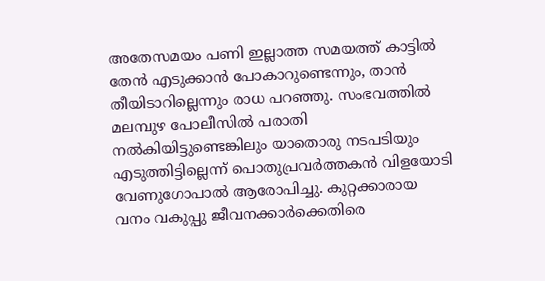അതേസമയം പണി ഇല്ലാത്ത സമയത്ത് കാട്ടിൽ തേൻ എടുക്കാൻ പോകാറുണ്ടെന്നും, താൻ തീയിടാറില്ലെന്നും രാധ പറഞ്ഞു. സംഭവത്തിൽ മലമ്പുഴ പോലീസിൽ പരാതി നൽകിയിട്ടുണ്ടെങ്കിലും യാതൊരു നടപടിയും എടുത്തിട്ടില്ലെന്ന് പൊതുപ്രവർത്തകൻ വിളയോടി വേണുഗോപാൽ ആരോപിച്ചു. കുറ്റക്കാരായ വനം വകുപ്പു ജീവനക്കാർക്കെതിരെ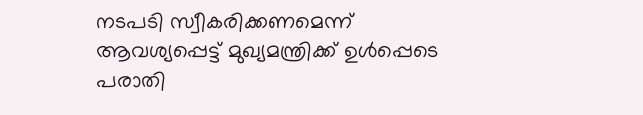നടപടി സ്വീകരിക്കണമെന്ന് ആവശ്യപ്പെട്ട് മുഖ്യമന്ത്രിക്ക് ഉൾപ്പെടെ പരാതി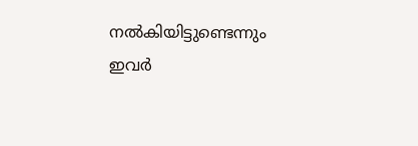നൽകിയിട്ടുണ്ടെന്നും ഇവർ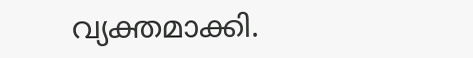വ്യക്തമാക്കി.